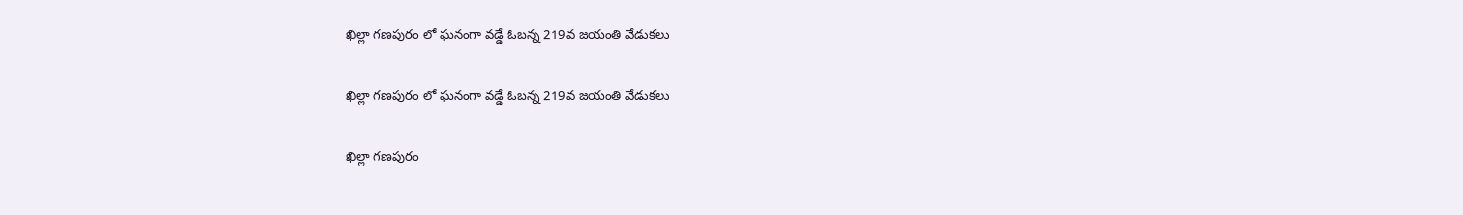ఖిల్లా గణపురం లో ఘనంగా వడ్డే ఓబన్న 219వ జయంతి వేడుకలు

ఖిల్లా గణపురం లో ఘనంగా వడ్డే ఓబన్న 219వ జయంతి వేడుకలు

ఖిల్లా గణపురం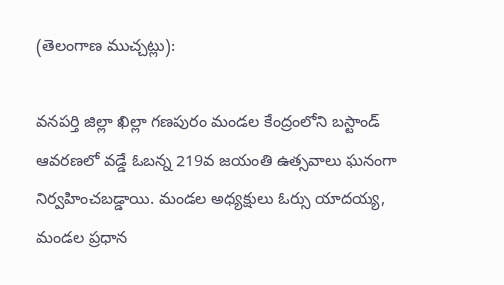(తెలంగాణ ముచ్చట్లు):

వనపర్తి జిల్లా ఖిల్లా గణపురం మండల కేంద్రంలోని బస్టాండ్ ఆవరణలో వడ్డే ఓబన్న 219వ జయంతి ఉత్సవాలు ఘనంగా నిర్వహించబడ్డాయి. మండల అధ్యక్షులు ఓర్సు యాదయ్య, మండల ప్రధాన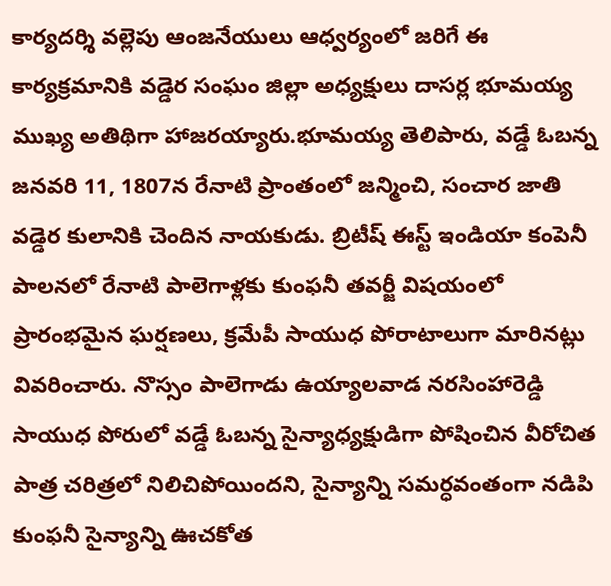కార్యదర్శి వల్లెపు ఆంజనేయులు ఆధ్వర్యంలో జరిగే ఈ కార్యక్రమానికి వడ్డెర సంఘం జిల్లా అధ్యక్షులు దాసర్ల భూమయ్య ముఖ్య అతిథిగా హాజరయ్యారు.భూమయ్య తెలిపారు, వడ్డే ఓబన్న జనవరి 11, 1807న రేనాటి ప్రాంతంలో జన్మించి, సంచార జాతి వడ్డెర కులానికి చెందిన నాయకుడు. బ్రిటీష్ ఈస్ట్ ఇండియా కంపెనీ పాలనలో రేనాటి పాలెగాళ్లకు కుంఫనీ తవర్జీ విషయంలో ప్రారంభమైన ఘర్షణలు, క్రమేపీ సాయుధ పోరాటాలుగా మారినట్లు వివరించారు. నొస్సం పాలెగాడు ఉయ్యాలవాడ నరసింహారెడ్డి సాయుధ పోరులో వడ్డే ఓబన్న సైన్యాధ్యక్షుడిగా పోషించిన వీరోచిత పాత్ర చరిత్రలో నిలిచిపోయిందని, సైన్యాన్ని సమర్ధవంతంగా నడిపి కుంఫనీ సైన్యాన్ని ఊచకోత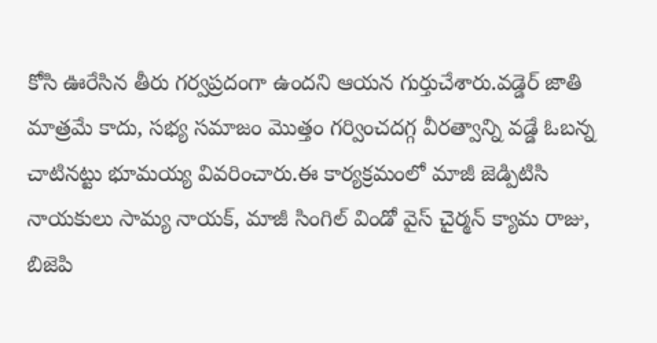కోసి ఊరేసిన తీరు గర్వప్రదంగా ఉందని ఆయన గుర్తుచేశారు.వడ్డెర్ జాతి మాత్రమే కాదు, సభ్య సమాజం మొత్తం గర్వించదగ్గ వీరత్వాన్ని వడ్డే ఓబన్న చాటినట్టు భూమయ్య వివరించారు.ఈ కార్యక్రమంలో మాజీ జెడ్పిటిసి నాయకులు సామ్య నాయక్, మాజీ సింగిల్ విండో వైస్ చైర్మన్ క్యామ రాజు, బిజెపి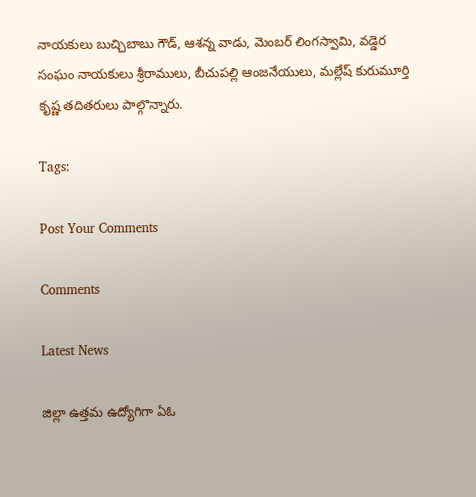నాయకులు బుచ్చిబాబు గౌడ్, ఆశన్న వాడు, మెంబర్ లింగస్వామి, వడ్డెర సంఘం నాయకులు శ్రీరాములు, బీచుపల్లి ఆంజనేయులు, మల్లేష్ కురుమూర్తి కృష్ణ తదితరులు పాల్గొన్నారు.

Tags:

Post Your Comments

Comments

Latest News

జిల్లా ఉత్తమ ఉద్యోగిగా ఏఓ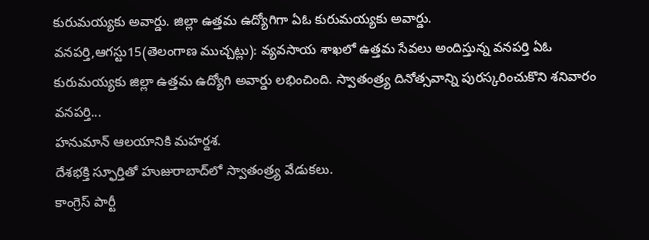కురుమయ్యకు అవార్డు. జిల్లా ఉత్తమ ఉద్యోగిగా ఏఓ కురుమయ్యకు అవార్డు.
వనపర్తి,ఆగస్టు15(తెలంగాణ ముచ్చట్లు): వ్యవసాయ శాఖలో ఉత్తమ సేవలు అందిస్తున్న వనపర్తి ఏఓ కురుమయ్యకు జిల్లా ఉత్తమ ఉద్యోగి అవార్డు లభించింది. స్వాతంత్ర్య దినోత్సవాన్ని పురస్కరించుకొని శనివారం వనపర్తి...
హనుమాన్ ఆలయానికి మహర్దశ.
దేశభక్తి స్ఫూర్తితో హుజురాబాద్‌లో స్వాతంత్ర్య వేడుకలు.
కాంగ్రెస్ పార్టీ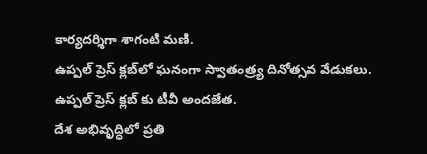కార్యదర్శిగా శాగంటి మణి.
ఉప్పల్ ప్రెస్ క్లబ్‌లో ఘనంగా స్వాతంత్ర్య దినోత్సవ వేడుకలు.
ఉప్పల్ ప్రెస్ క్లబ్‌ కు టీవీ అందజేత.
దేశ అభివృద్ధిలో ప్రతి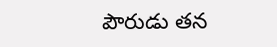పౌరుడు తన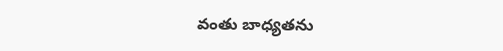వంతు బాధ్యతను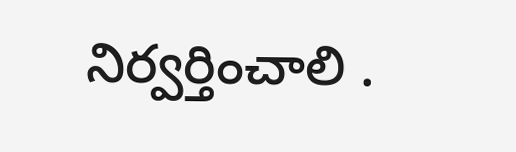నిర్వర్తించాలి .